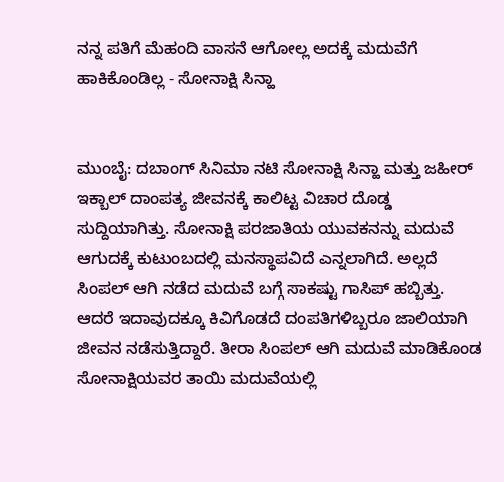ನನ್ನ ಪತಿಗೆ ಮೆಹಂದಿ ವಾಸನೆ ಆಗೋಲ್ಲ ಅದಕ್ಕೆ ಮದುವೆಗೆ ಹಾಕಿಕೊಂಡಿಲ್ಲ - ಸೋನಾಕ್ಷಿ ಸಿನ್ಹಾ


ಮುಂಬೈ: ದಬಾಂಗ್ ಸಿನಿಮಾ ನಟಿ ಸೋನಾಕ್ಷಿ ಸಿನ್ಹಾ ಮತ್ತು ಜಹೀರ್ ಇಕ್ಬಾಲ್ ದಾಂಪತ್ಯ ಜೀವನಕ್ಕೆ ಕಾಲಿಟ್ಟ ವಿಚಾರ ದೊಡ್ಡ ಸುದ್ದಿಯಾಗಿತ್ತು. ಸೋನಾಕ್ಷಿ ಪರಜಾತಿಯ ಯುವಕನನ್ನು ಮದುವೆ ಆಗುದಕ್ಕೆ ಕುಟುಂಬದಲ್ಲಿ ಮನಸ್ಥಾಪವಿದೆ ಎನ್ನಲಾಗಿದೆ. ಅಲ್ಲದೆ ಸಿಂಪಲ್ ಆಗಿ ನಡೆದ ಮದುವೆ ಬಗ್ಗೆ ಸಾಕಷ್ಟು ಗಾಸಿಪ್ ಹಬ್ಬಿತ್ತು. ಆದರೆ ಇದಾವುದಕ್ಕೂ ಕಿವಿಗೊಡದೆ ದಂಪತಿಗಳಿಬ್ಬರೂ ಜಾಲಿಯಾಗಿ ಜೀವನ ನಡೆಸುತ್ತಿದ್ದಾರೆ. ತೀರಾ ಸಿಂಪಲ್ ಆಗಿ ಮದುವೆ ಮಾಡಿಕೊಂಡ ಸೋನಾಕ್ಷಿಯವರ ತಾಯಿ ಮದುವೆಯಲ್ಲಿ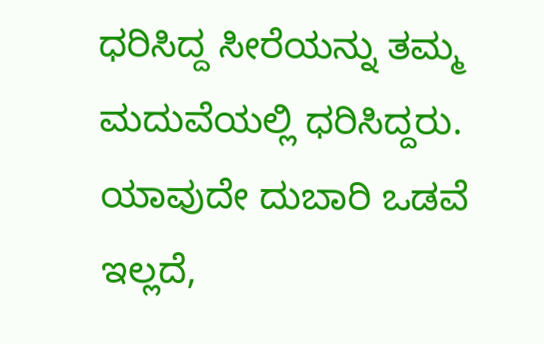ಧರಿಸಿದ್ದ ಸೀರೆಯನ್ನು ತಮ್ಮ ಮದುವೆಯಲ್ಲಿ ಧರಿಸಿದ್ದರು. ಯಾವುದೇ ದುಬಾರಿ ಒಡವೆ ಇಲ್ಲದೆ,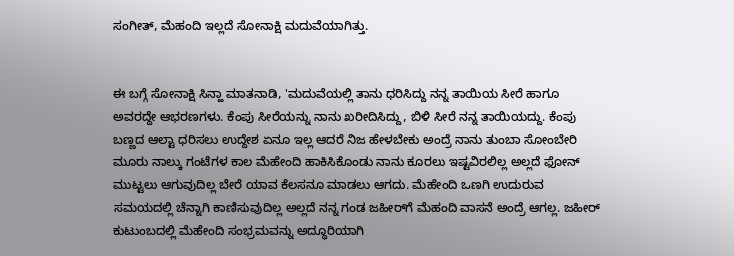ಸಂಗೀತ್, ಮೆಹಂದಿ ಇಲ್ಲದೆ ಸೋನಾಕ್ಷಿ ಮದುವೆಯಾಗಿತ್ತು.


ಈ ಬಗ್ಗೆ ಸೋನಾಕ್ಷಿ ಸಿನ್ಹಾ ಮಾತನಾಡಿ, 'ಮದುವೆಯಲ್ಲಿ ತಾನು ಧರಿಸಿದ್ದು ನನ್ನ ತಾಯಿಯ ಸೀರೆ ಹಾಗೂ ಅವರದ್ದೇ ಆಭರಣಗಳು. ಕೆಂಪು ಸೀರೆಯನ್ನು ನಾನು ಖರೀದಿಸಿದ್ದು, ಬಿಳಿ ಸೀರೆ ನನ್ನ ತಾಯಿಯದ್ದು. ಕೆಂಪು ಬಣ್ಣದ ಆಲ್ಟಾ ಧರಿಸಲು ಉದ್ದೇಶ ಏನೂ ಇಲ್ಲ ಆದರೆ ನಿಜ ಹೇಳಬೇಕು ಅಂದ್ರೆ ನಾನು ತುಂಬಾ ಸೋಂಬೇರಿ ಮೂರು ನಾಲ್ಕು ಗಂಟೆಗಳ ಕಾಲ ಮೆಹೇಂದಿ ಹಾಕಿಸಿಕೊಂಡು ನಾನು ಕೂರಲು ಇಷ್ಟವಿರಲಿಲ್ಲ ಅಲ್ಲದೆ ಫೋನ್ ಮುಟ್ಟಲು ಆಗುವುದಿಲ್ಲ ಬೇರೆ ಯಾವ ಕೆಲಸನೂ ಮಾಡಲು ಆಗದು. ಮೆಹೇಂದಿ ಒಣಗಿ ಉದುರುವ ಸಮಯದಲ್ಲಿ ಚೆನ್ನಾಗಿ ಕಾಣಿಸುವುದಿಲ್ಲ ಅಲ್ಲದೆ ನನ್ನ ಗಂಡ ಜಹೀರ್‌ಗೆ ಮೆಹಂದಿ ವಾಸನೆ ಅಂದ್ರೆ ಆಗಲ್ಲ. ಜಹೀರ್ ಕುಟುಂಬದಲ್ಲಿ ಮೆಹೇಂದಿ ಸಂಭ್ರಮವನ್ನು ಅದ್ಧೂರಿಯಾಗಿ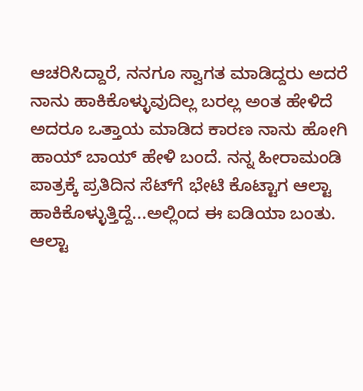ಆಚರಿಸಿದ್ದಾರೆ, ನನಗೂ ಸ್ವಾಗತ ಮಾಡಿದ್ದರು ಅದರೆ ನಾನು ಹಾಕಿಕೊಳ್ಳುವುದಿಲ್ಲ ಬರಲ್ಲ ಅಂತ ಹೇಳಿದೆ ಅದರೂ ಒತ್ತಾಯ ಮಾಡಿದ ಕಾರಣ ನಾನು ಹೋಗಿ ಹಾಯ್ ಬಾಯ್ ಹೇಳಿ ಬಂದೆ. ನನ್ನ ಹೀರಾಮಂಡಿ ಪಾತ್ರಕ್ಕೆ ಪ್ರತಿದಿನ ಸೆಟ್‌ಗೆ ಭೇಟಿ ಕೊಟ್ಟಾಗ ಆಲ್ಟಾ ಹಾಕಿಕೊಳ್ಳುತ್ತಿದ್ದೆ...ಅಲ್ಲಿಂದ ಈ ಐಡಿಯಾ ಬಂತು. ಆಲ್ಟಾ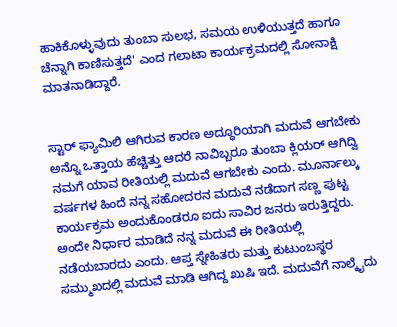ಹಾಕಿಕೊಳ್ಳುವುದು ತುಂಬಾ ಸುಲಭ, ಸಮಯ ಉಳಿಯುತ್ತದೆ ಹಾಗೂ ಚೆನ್ನಾಗಿ ಕಾಣಿಸುತ್ತದೆ' ಎಂದ ಗಲಾಟಾ ಕಾರ್ಯಕ್ರಮದಲ್ಲಿ ಸೋನಾಕ್ಷಿ ಮಾತನಾಡಿದ್ದಾರೆ.


ಸ್ಟಾರ್‌ ಫ್ಯಾಮಿಲಿ ಆಗಿರುವ ಕಾರಣ ಅದ್ಧೂರಿಯಾಗಿ ಮದುವೆ ಆಗಬೇಕು ಅನ್ನೊ ಒತ್ತಾಯ ಹೆಚ್ಚಿತ್ತು ಆದರೆ ನಾವಿಬ್ಬರೂ ತುಂಬಾ ಕ್ಲಿಯರ್ ಆಗಿದ್ವಿ ನಮಗೆ ಯಾವ ರೀತಿಯಲ್ಲಿ ಮದುವೆ ಆಗಬೇಕು ಎಂದು. ಮೂರ್ನಾಲ್ಕು ವರ್ಷಗಳ ಹಿಂದೆ ನನ್ನ ಸಹೋದರನ ಮದುವೆ ನಡೆದಾಗ ಸಣ್ಣ ಪುಟ್ಟ ಕಾರ್ಯಕ್ರಮ ಅಂದುಕೊಂಡರೂ ಐದು ಸಾವಿರ ಜನರು ಇರುತ್ತಿದ್ದರು. ಅಂದೇ ನಿರ್ಧಾರ ಮಾಡಿದೆ ನನ್ನ ಮದುವೆ ಈ ರೀತಿಯಲ್ಲಿ ನಡೆಯಬಾರದು ಎಂದು. ಆಪ್ತ ಸ್ನೇಹಿತರು ಮತ್ತು ಕುಟುಂಬಸ್ಥರ ಸಮ್ಮುಖದಲ್ಲಿ ಮದುವೆ ಮಾಡಿ ಆಗಿದ್ದ ಖುಷಿ ಇದೆ. ಮದುವೆಗೆ ನಾಲ್ಕೈದು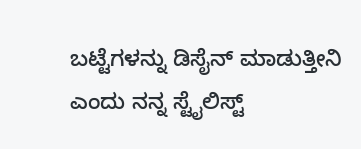ಬಟ್ಟೆಗಳನ್ನು ಡಿಸೈನ್ ಮಾಡುತ್ತೀನಿ ಎಂದು ನನ್ನ ಸ್ಟೈಲಿಸ್ಟ್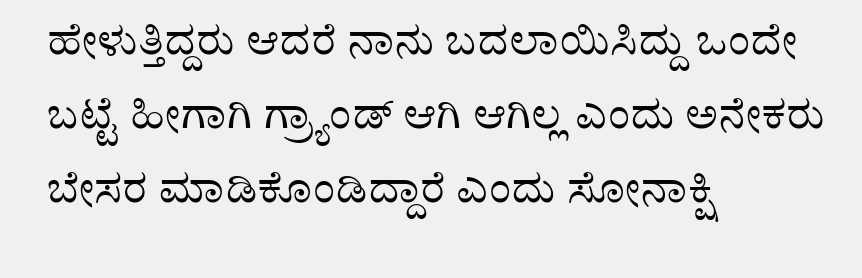ಹೇಳುತ್ತಿದ್ದರು ಆದರೆ ನಾನು ಬದಲಾಯಿಸಿದ್ದು ಒಂದೇ ಬಟ್ಟೆ ಹೀಗಾಗಿ ಗ್ರ್ಯಾಂಡ್ ಆಗಿ ಆಗಿಲ್ಲ ಎಂದು ಅನೇಕರು ಬೇಸರ ಮಾಡಿಕೊಂಡಿದ್ದಾರೆ ಎಂದು ಸೋನಾಕ್ಷಿ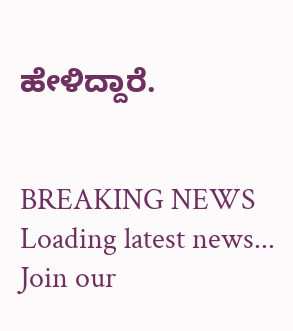ಹೇಳಿದ್ದಾರೆ.


BREAKING NEWS
Loading latest news...
Join our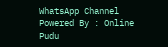WhatsApp Channel Powered By : Online Pudu